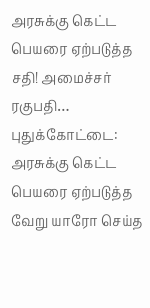அரசுக்கு கெட்ட பெயரை ஏற்படுத்த சதி! அமைச்சர் ரகுபதி…
புதுக்கோட்டை: அரசுக்கு கெட்ட பெயரை ஏற்படுத்த வேறு யாரோ செய்த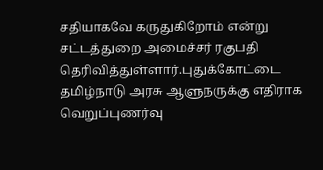சதியாகவே கருதுகிறோம் என்று சட்டத்துறை அமைச்சர் ரகுபதி தெரிவித்துள்ளார்.புதுக்கோட்டை
தமிழ்நாடு அரசு ஆளுநருக்கு எதிராக வெறுப்புணர்வு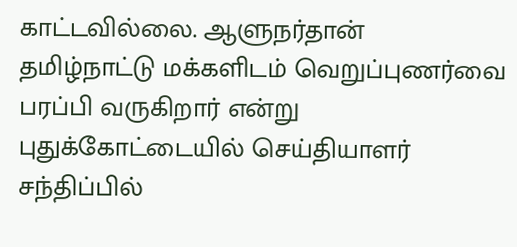காட்டவில்லை. ஆளுநர்தான் தமிழ்நாட்டு மக்களிடம் வெறுப்புணர்வை பரப்பி வருகிறார் என்று புதுக்கோட்டையில் செய்தியாளர் சந்திப்பில்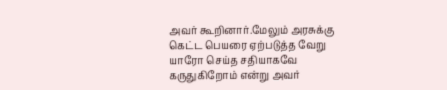அவர் கூறினார்.மேலும் அரசுக்கு கெட்ட பெயரை ஏற்படுத்த வேறு யாரோ செய்த சதியாகவே கருதுகிறோம் என்று அவர்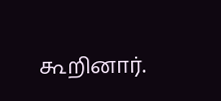கூறினார்.